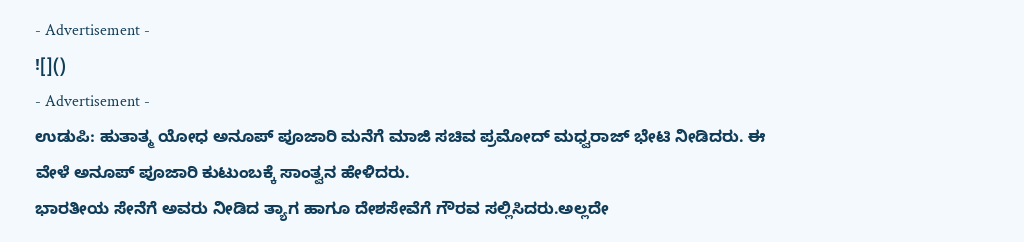- Advertisement -
![]()
- Advertisement -
ಉಡುಪಿ: ಹುತಾತ್ಮ ಯೋಧ ಅನೂಪ್ ಪೂಜಾರಿ ಮನೆಗೆ ಮಾಜಿ ಸಚಿವ ಪ್ರಮೋದ್ ಮಧ್ವರಾಜ್ ಭೇಟಿ ನೀಡಿದರು. ಈ ವೇಳೆ ಅನೂಪ್ ಪೂಜಾರಿ ಕುಟುಂಬಕ್ಕೆ ಸಾಂತ್ವನ ಹೇಳಿದರು.
ಭಾರತೀಯ ಸೇನೆಗೆ ಅವರು ನೀಡಿದ ತ್ಯಾಗ ಹಾಗೂ ದೇಶಸೇವೆಗೆ ಗೌರವ ಸಲ್ಲಿಸಿದರು.ಅಲ್ಲದೇ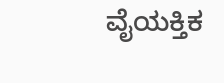ವೈಯಕ್ತಿಕ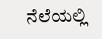ನೆಲೆಯಲ್ಲಿ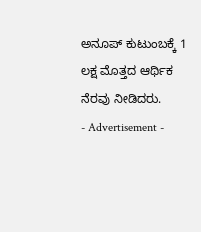ಅನೂಪ್ ಕುಟುಂಬಕ್ಕೆ 1 ಲಕ್ಷ ಮೊತ್ತದ ಆರ್ಥಿಕ ನೆರವು ನೀಡಿದರು.
- Advertisement -